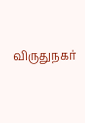விருதுநகர்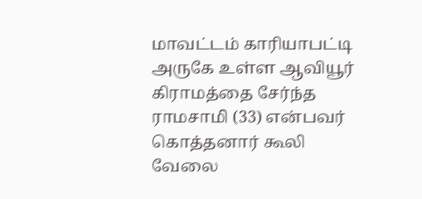மாவட்டம் காரியாபட்டி அருகே உள்ள ஆவியூர் கிராமத்தை சேர்ந்த ராமசாமி (33) என்பவர் கொத்தனார் கூலி வேலை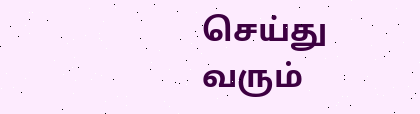செய்து வரும்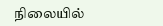நிலையில்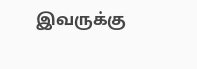இவருக்கு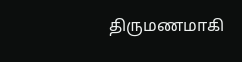திருமணமாகி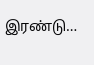இரண்டு…